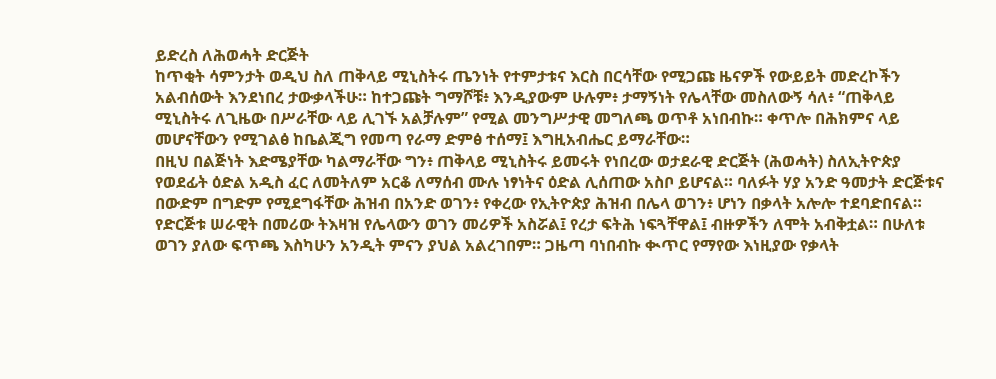ይድረስ ለሕወሓት ድርጅት
ከጥቂት ሳምንታት ወዲህ ስለ ጠቅላይ ሚኒስትሩ ጤንነት የተምታቱና እርስ በርሳቸው የሚጋጩ ዜናዎች የውይይት መድረኮችን አልብሰውት እንደነበረ ታውቃላችሁ። ከተጋጩት ግማሾቹ፥ እንዲያውም ሁሉም፥ ታማኝነት የሌላቸው መስለውኝ ሳለ፥ “ጠቅላይ ሚኒስትሩ ለጊዜው በሥራቸው ላይ ሊገኙ አልቻሉም” የሚል መንግሥታዊ መግለጫ ወጥቶ አነበብኩ። ቀጥሎ በሕክምና ላይ መሆናቸውን የሚገልፅ ከቤልጂግ የመጣ የራማ ድምፅ ተሰማ፤ እግዚአብሔር ይማራቸው።
በዚህ በልጅነት እድሜያቸው ካልማራቸው ግን፥ ጠቅላይ ሚኒስትሩ ይመሩት የነበረው ወታደራዊ ድርጅት (ሕወሓት) ስለኢትዮጵያ የወደፊት ዕድል አዲስ ፈር ለመትለም አርቆ ለማሰብ ሙሉ ነፃነትና ዕድል ሊሰጠው አስቦ ይሆናል። ባለፉት ሃያ አንድ ዓመታት ድርጅቱና በውድም በግድም የሚደግፋቸው ሕዝብ በአንድ ወገን፥ የቀረው የኢትዮጵያ ሕዝብ በሌላ ወገን፥ ሆነን በቃላት አሎሎ ተደባድበናል። የድርጅቱ ሠራዊት በመሪው ትእዛዝ የሌላውን ወገን መሪዎች አስሯል፤ የረታ ፍትሕ ነፍጓቸዋል፤ ብዙዎችን ለሞት አብቅቷል። በሁለቱ ወገን ያለው ፍጥጫ እስካሁን አንዲት ምናን ያህል አልረገበም። ጋዜጣ ባነበብኩ ቊጥር የማየው እነዚያው የቃላት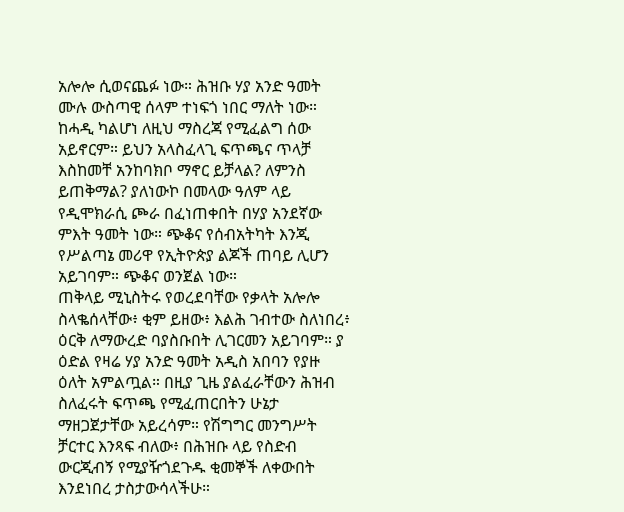አሎሎ ሲወናጨፉ ነው። ሕዝቡ ሃያ አንድ ዓመት ሙሉ ውስጣዊ ሰላም ተነፍጎ ነበር ማለት ነው። ከሓዲ ካልሆነ ለዚህ ማስረጃ የሚፈልግ ሰው አይኖርም። ይህን አላስፈላጊ ፍጥጫና ጥላቻ እስከመቸ አንከባክቦ ማኖር ይቻላል? ለምንስ ይጠቅማል? ያለነውኮ በመላው ዓለም ላይ የዲሞክራሲ ጮራ በፈነጠቀበት በሃያ አንደኛው ምእት ዓመት ነው። ጭቆና የሰብአትካት እንጂ የሥልጣኔ መሪዋ የኢትዮጵያ ልጆች ጠባይ ሊሆን አይገባም። ጭቆና ወንጀል ነው።
ጠቅላይ ሚኒስትሩ የወረደባቸው የቃላት አሎሎ ስላቈሰላቸው፥ ቂም ይዘው፥ እልሕ ገብተው ስለነበረ፥ ዕርቅ ለማውረድ ባያስቡበት ሊገርመን አይገባም። ያ ዕድል የዛሬ ሃያ አንድ ዓመት አዲስ አበባን የያዙ ዕለት አምልጧል። በዚያ ጊዜ ያልፈራቸውን ሕዝብ ስለፈሩት ፍጥጫ የሚፈጠርበትን ሁኔታ ማዘጋጀታቸው አይረሳም። የሽግግር መንግሥት ቻርተር እንጻፍ ብለው፥ በሕዝቡ ላይ የስድብ ውርጂብኝ የሚያዥጎደጉዱ ቂመኞች ለቀውበት እንደነበረ ታስታውሳላችሁ።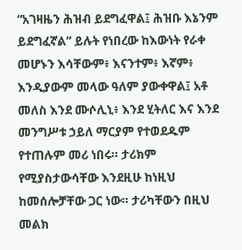“አገዛዜን ሕዝብ ይደግፈዋል፤ ሕዝቡ እኔንም ይደግፈኛል” ይሉት የነበረው ከእውነት የራቀ መሆኑን እሳቸውም፥ እናንተም፥ እኛም፥ እንዲያውም መላው ዓለም ያውቀዋል፤ አቶ መለስ እንደ ሙሶሊኒ፥ እንደ ሂትለር እና እንደ መንግሥቱ ኃይለ ማርያም የተወደዱም የተጠሉም መሪ ነበሩ። ታሪክም የሚያስታውሳቸው እንደዚሁ ከነዚህ ከመሰሎቻቸው ጋር ነው። ታሪካቸውን በዚህ መልክ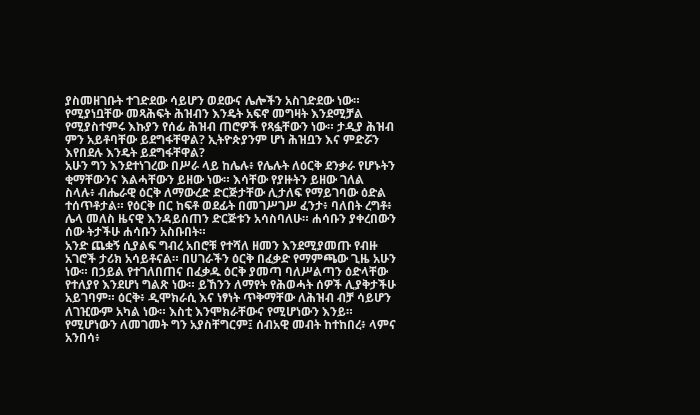ያስመዘገቡት ተገድደው ሳይሆን ወደውና ሌሎችን አስገድደው ነው። የሚያነቧቸው መጻሕፍት ሕዝብን እንዴት አፍኖ መግዛት እንደሚቻል የሚያስተምሩ እኩያን የሰፊ ሕዝብ ጠሮዎች የጻፏቸውን ነው። ታዲያ ሕዝብ ምን አይቶባቸው ይደግፋቸዋል? ኢትዮጵያንም ሆነ ሕዝቧን እና ምድሯን እየበደሉ እንዴት ይደግፋቸዋል?
አሁን ግን እንደተነገረው በሥራ ላይ ከሌሉ፥ የሌሉት ለዕርቅ ደንቃራ የሆኑትን ቂማቸውንና እልሓቸውን ይዘው ነው። እሳቸው የያዙትን ይዘው ገለል ስላሉ፥ ብሔራዊ ዕርቅ ለማውረድ ድርጅታቸው ሊታለፍ የማይገባው ዕድል ተሰጥቶታል። የዕርቅ በር ከፍቶ ወደፊት በመገሥገሥ ፈንታ፥ ባለበት ረግቶ፥ ሌላ መለስ ዜናዊ እንዳይሰጠን ድርጅቱን አሳስባለሁ። ሐሳቡን ያቀረበውን ሰው ትታችሁ ሐሳቡን አስቡበት።
አንድ ጨቋኝ ሲያልፍ ግብረ አበሮቹ የተሻለ ዘመን እንደሚያመጡ የብዙ አገሮች ታሪክ አሳይቶናል። በሀገራችን ዕርቅ በፈቃድ የማምጫው ጊዜ አሁን ነው። በኃይል የተገለበጠና በፈቃዱ ዕርቅ ያመጣ ባለሥልጣን ዕድላቸው የተለያየ እንደሆነ ግልጽ ነው። ይኸንን ለማየት የሕወሓት ሰዎች ሊያቅታችሁ አይገባም። ዕርቅ፥ ዲሞክራሲ እና ነፃነት ጥቅማቸው ለሕዝብ ብቻ ሳይሆን ለገዢውም አካል ነው። እስቲ እንሞክራቸውና የሚሆነውን እንይ።
የሚሆነውን ለመገመት ግን አያስቸግርም፤ ሰብአዊ መብት ከተከበረ፥ ላምና አንበሳ፥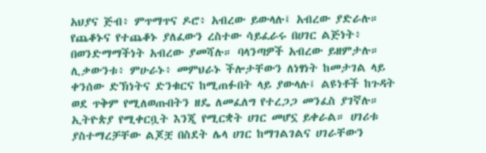አህያና ጅብ፥ ምጥማጥና ዶሮ፥ አብረው ይውላሉ፤ አብረው ያድራሉ። የጨቆኑና የተጨቆኑ ያለፈውን ረስተው ሳይፈራሩ በሀገር ልጅነት፥ በወንድማማችነት አብረው ያመሻሉ። ባላንጣዎች አብረው ይዘምታሉ። ሊቃውንቱ፥ ምሁራኑ፥ መምህራኑ ችሎታቸውን ለነፃነት ከመታገል ላይ ቀንሰው ድኽነትና ድንቁርና ከሚጠፉበት ላይ ያውላሉ፤ ልዩነቶች ከጉዳት ወደ ጥቅም የሚለወጡበትን ዘዴ ለመፈለግ የተረጋጋ መንፈስ ያገኛሉ። ኢትዮጵያ የሚቀርቧት እንጂ የሚርቋት ሀገር መሆኗ ይቀራል። ሀገሪቱ ያስተማረቻቸው ልጆቿ በስደት ሌላ ሀገር ከማገልገልና ሀገራቸውን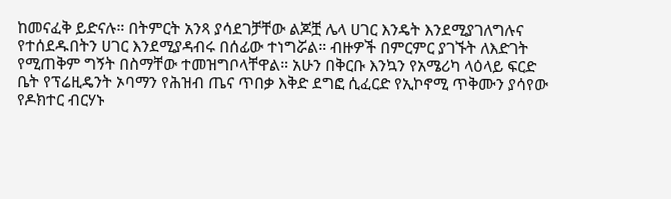ከመናፈቅ ይድናሉ። በትምርት አንጻ ያሳደገቻቸው ልጆቿ ሌላ ሀገር እንዴት እንደሚያገለግሉና የተሰደዱበትን ሀገር እንደሚያዳብሩ በሰፊው ተነግሯል። ብዙዎች በምርምር ያገኙት ለእድገት የሚጠቅም ግኝት በስማቸው ተመዝግቦላቸዋል። አሁን በቅርቡ እንኳን የአሜሪካ ላዕላይ ፍርድ ቤት የፕሬዚዴንት ኦባማን የሕዝብ ጤና ጥበቃ እቅድ ደግፎ ሲፈርድ የኢኮኖሚ ጥቅሙን ያሳየው የዶክተር ብርሃኑ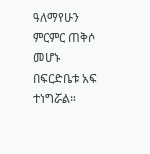ዓለማየሁን ምርምር ጠቅሶ መሆኑ በፍርድቤቱ አፍ ተነግሯል።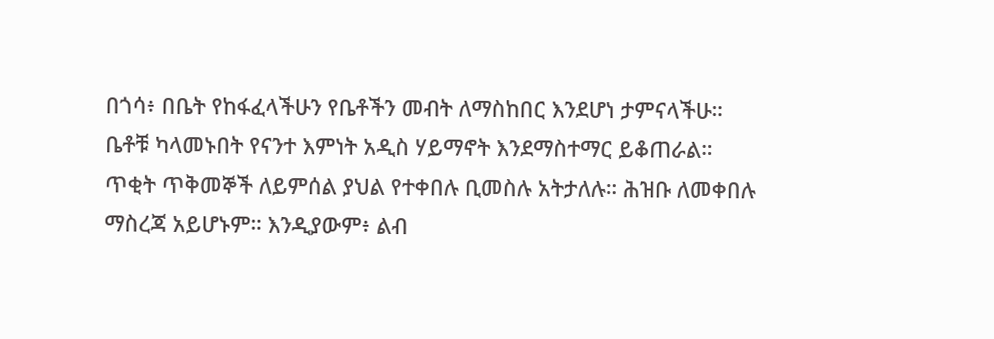በጎሳ፥ በቤት የከፋፈላችሁን የቤቶችን መብት ለማስከበር እንደሆነ ታምናላችሁ። ቤቶቹ ካላመኑበት የናንተ እምነት አዲስ ሃይማኖት እንደማስተማር ይቆጠራል። ጥቂት ጥቅመኞች ለይምሰል ያህል የተቀበሉ ቢመስሉ አትታለሉ። ሕዝቡ ለመቀበሉ ማስረጃ አይሆኑም። እንዲያውም፥ ልብ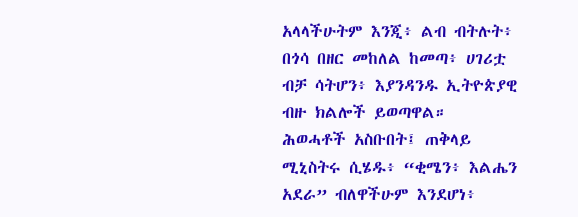አላላችሁትም እንጂ፥ ልብ ብትሉት፥ በጎሳ በዘር መከለል ከመጣ፥ ሀገሪቷ ብቻ ሳትሆን፥ እያንዳንዱ ኢትዮጵያዊ ብዙ ክልሎች ይወጣዋል።
ሕወሓቶች አስቡበት፤ ጠቅላይ ሚኒስትሩ ሲሄዱ፥ “ቂሜን፥ እልሔን አደራ” ብለዋችሁም እንደሆነ፥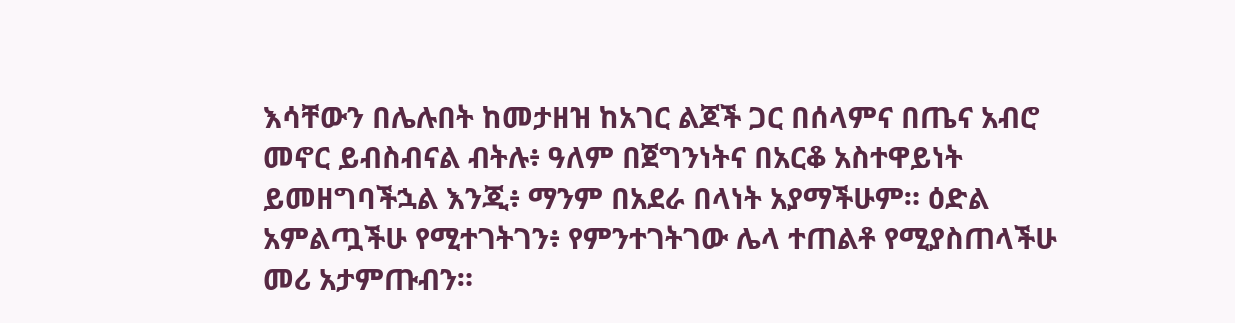እሳቸውን በሌሉበት ከመታዘዝ ከአገር ልጆች ጋር በሰላምና በጤና አብሮ መኖር ይብስብናል ብትሉ፥ ዓለም በጀግንነትና በአርቆ አስተዋይነት ይመዘግባችኋል እንጂ፥ ማንም በአደራ በላነት አያማችሁም። ዕድል አምልጧችሁ የሚተገትገን፥ የምንተገትገው ሌላ ተጠልቶ የሚያስጠላችሁ መሪ አታምጡብን።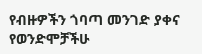የብዙዎችን ጎባጣ መንገድ ያቀና የወንድሞቻችሁ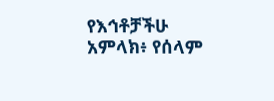የእኅቶቻችሁ አምላክ፥ የሰላም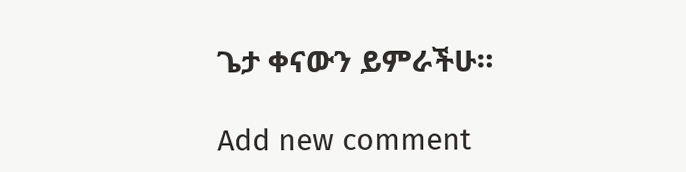ጌታ ቀናውን ይምራችሁ።

Add new comment